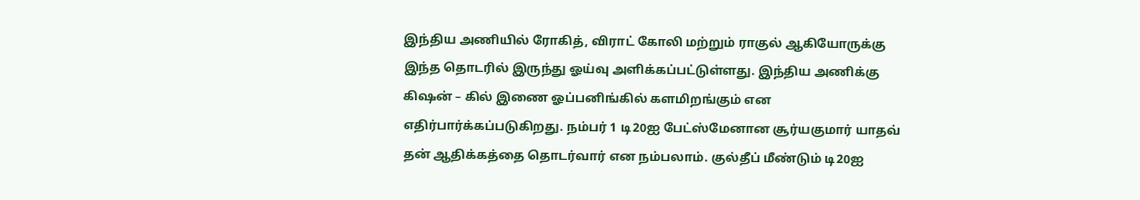இந்திய அணியில் ரோகித், விராட் கோலி மற்றும் ராகுல் ஆகியோருக்கு இந்த தொடரில் இருந்து ஓய்வு அளிக்கப்பட்டுள்ளது. இந்திய அணிக்கு கிஷன் – கில் இணை ஓப்பனிங்கில் களமிறங்கும் என எதிர்பார்க்கப்படுகிறது. நம்பர் 1 டி20ஐ பேட்ஸ்மேனான சூர்யகுமார் யாதவ் தன் ஆதிக்கத்தை தொடர்வார் என நம்பலாம். குல்தீப் மீண்டும் டி20ஐ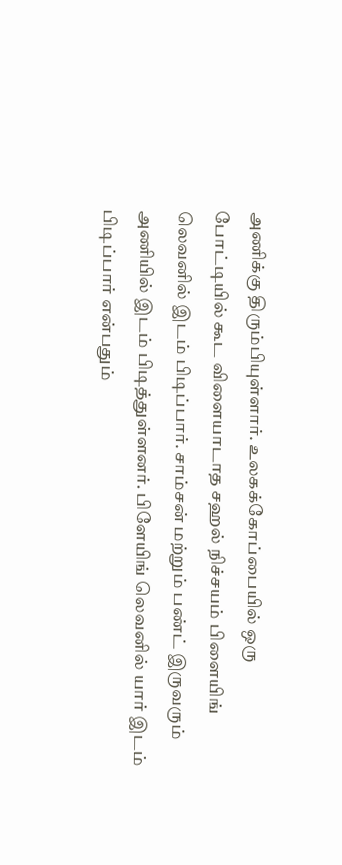அணிக்கு திரும்பியுள்ளார். உலகக்கோப்பையில் ஒரு போட்டியில் கூட விளையாடாத சஹல் நிச்சயம் பிளையிங் லெவனில் இடம் பிடிப்பார். சாம்சன் மற்றும் பண்ட் இருவரும் அணியில் இடம் பிடித்துள்ளனர். பிளேயிங் லெவனில் யார் இடம் பிடிப்பார் என்பதும்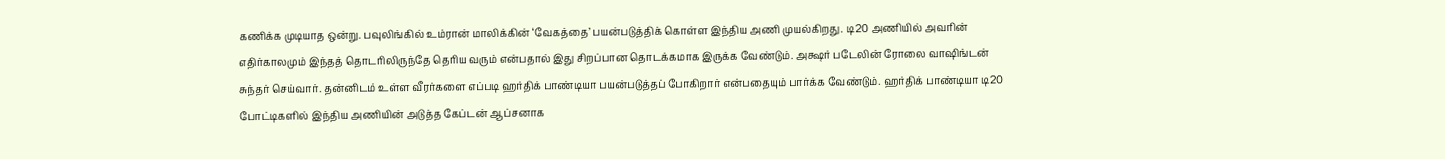கணிக்க முடியாத ஒன்று. பவுலிங்கில் உம்ரான் மாலிக்கின் ‘வேகத்தை’ பயன்படுத்திக் கொள்ள இந்திய அணி முயல்கிறது. டி20 அணியில் அவரின் எதிர்காலமும் இந்தத் தொடரிலிருந்தே தெரிய வரும் என்பதால் இது சிறப்பான தொடக்கமாக இருக்க வேண்டும். அக்ஷர் படேலின் ரோலை வாஷிங்டன் சுந்தர் செய்வார். தன்னிடம் உள்ள வீரர்களை எப்படி ஹர்திக் பாண்டியா பயன்படுத்தப் போகிறார் என்பதையும் பார்க்க வேண்டும். ஹர்திக் பாண்டியா டி20 போட்டிகளில் இந்திய அணியின் அடுத்த கேப்டன் ஆப்சனாக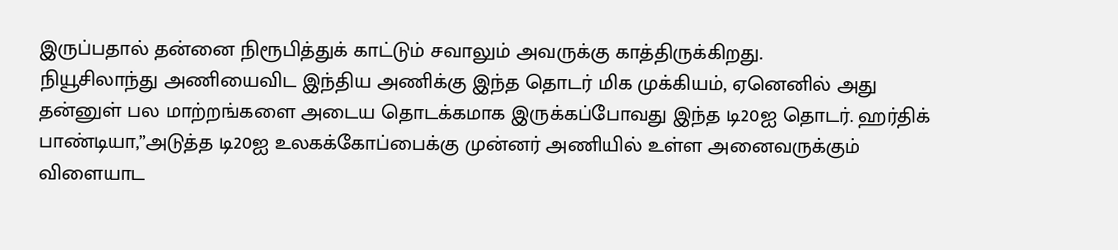இருப்பதால் தன்னை நிரூபித்துக் காட்டும் சவாலும் அவருக்கு காத்திருக்கிறது.
நியூசிலாந்து அணியைவிட இந்திய அணிக்கு இந்த தொடர் மிக முக்கியம், ஏனெனில் அது தன்னுள் பல மாற்றங்களை அடைய தொடக்கமாக இருக்கப்போவது இந்த டி20ஐ தொடர். ஹர்திக் பாண்டியா,”அடுத்த டி20ஐ உலகக்கோப்பைக்கு முன்னர் அணியில் உள்ள அனைவருக்கும் விளையாட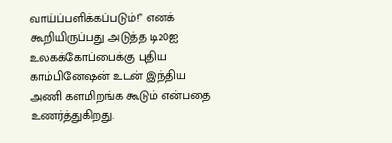வாய்ப்பளிக்கப்படும்!” எனக் கூறியிருப்பது அடுத்த டி20ஐ உலகக்கோப்பைக்கு புதிய காம்பினேஷன் உடன் இந்திய அணி களமிறங்க கூடும் என்பதை உணர்த்துகிறது.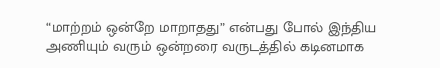“மாற்றம் ஒன்றே மாறாதது” என்பது போல் இந்திய அணியும் வரும் ஒன்றரை வருடத்தில் கடினமாக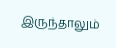இருந்தாலும்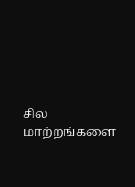சில மாற்றங்களை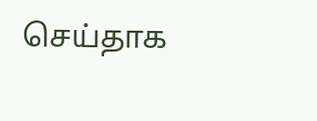செய்தாக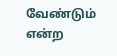வேண்டும் என்ற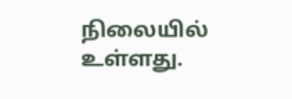நிலையில் உள்ளது.